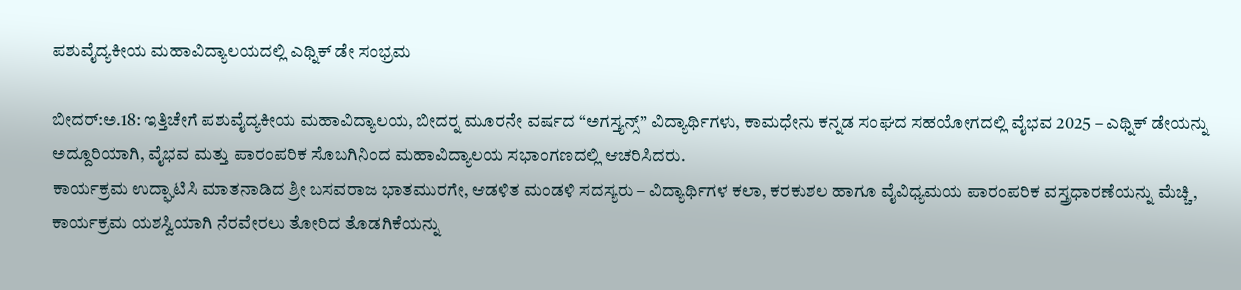ಪಶುವೈದ್ಯಕೀಯ ಮಹಾವಿದ್ಯಾಲಯದಲ್ಲಿ ಎಥ್ನಿಕ್ ಡೇ ಸಂಭ್ರಮ

ಬೀದರ್:ಅ.18: ಇತ್ತಿಚೇಗೆ ಪಶುವೈದ್ಯಕೀಯ ಮಹಾವಿದ್ಯಾಲಯ, ಬೀದರ್‍ನ ಮೂರನೇ ವರ್ಷದ “ಅಗಸ್ತ್ಯನ್ಸ್” ವಿದ್ಯಾರ್ಥಿಗಳು, ಕಾಮಧೇನು ಕನ್ನಡ ಸಂಘದ ಸಹಯೋಗದಲ್ಲಿ ವೈಭವ 2025 – ಎಥ್ನಿಕ್ ಡೇಯನ್ನು ಅದ್ದೂರಿಯಾಗಿ, ವೈಭವ ಮತ್ತು ಪಾರಂಪರಿಕ ಸೊಬಗಿನಿಂದ ಮಹಾವಿದ್ಯಾಲಯ ಸಭಾಂಗಣದಲ್ಲಿ ಆಚರಿಸಿದರು.
ಕಾರ್ಯಕ್ರಮ ಉದ್ಘಾಟಿಸಿ ಮಾತನಾಡಿದ ಶ್ರೀ ಬಸವರಾಜ ಭಾತಮುರಗೇ, ಆಡಳಿತ ಮಂಡಳಿ ಸದಸ್ಯರು – ವಿದ್ಯಾರ್ಥಿಗಳ ಕಲಾ, ಕರಕುಶಲ ಹಾಗೂ ವೈವಿಧ್ಯಮಯ ಪಾರಂಪರಿಕ ವಸ್ತ್ರಧಾರಣೆಯನ್ನು ಮೆಚ್ಚಿ, ಕಾರ್ಯಕ್ರಮ ಯಶಸ್ವಿಯಾಗಿ ನೆರವೇರಲು ತೋರಿದ ತೊಡಗಿಕೆಯನ್ನು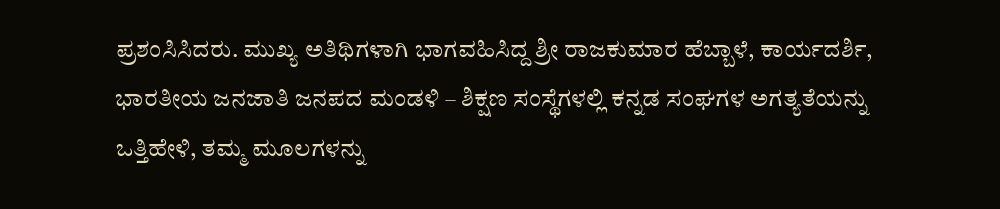ಪ್ರಶಂಸಿಸಿದರು. ಮುಖ್ಯ ಅತಿಥಿಗಳಾಗಿ ಭಾಗವಹಿಸಿದ್ದ ಶ್ರೀ ರಾಜಕುಮಾರ ಹೆಬ್ಬಾಳೆ, ಕಾರ್ಯದರ್ಶಿ, ಭಾರತೀಯ ಜನಜಾತಿ ಜನಪದ ಮಂಡಳಿ – ಶಿಕ್ಷಣ ಸಂಸ್ಥೆಗಳಲ್ಲಿ ಕನ್ನಡ ಸಂಘಗಳ ಅಗತ್ಯತೆಯನ್ನು ಒತ್ತಿಹೇಳಿ, ತಮ್ಮ ಮೂಲಗಳನ್ನು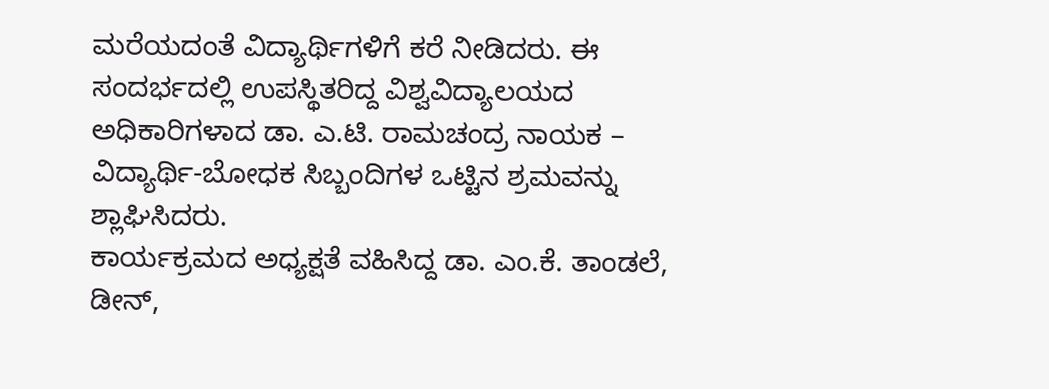ಮರೆಯದಂತೆ ವಿದ್ಯಾರ್ಥಿಗಳಿಗೆ ಕರೆ ನೀಡಿದರು. ಈ ಸಂದರ್ಭದಲ್ಲಿ ಉಪಸ್ಥಿತರಿದ್ದ ವಿಶ್ವವಿದ್ಯಾಲಯದ ಅಧಿಕಾರಿಗಳಾದ ಡಾ. ಎ.ಟಿ. ರಾಮಚಂದ್ರ ನಾಯಕ – ವಿದ್ಯಾರ್ಥಿ-ಬೋಧಕ ಸಿಬ್ಬಂದಿಗಳ ಒಟ್ಟಿನ ಶ್ರಮವನ್ನು ಶ್ಲಾಘಿಸಿದರು.
ಕಾರ್ಯಕ್ರಮದ ಅಧ್ಯಕ್ಷತೆ ವಹಿಸಿದ್ದ ಡಾ. ಎಂ.ಕೆ. ತಾಂಡಲೆ, ಡೀನ್,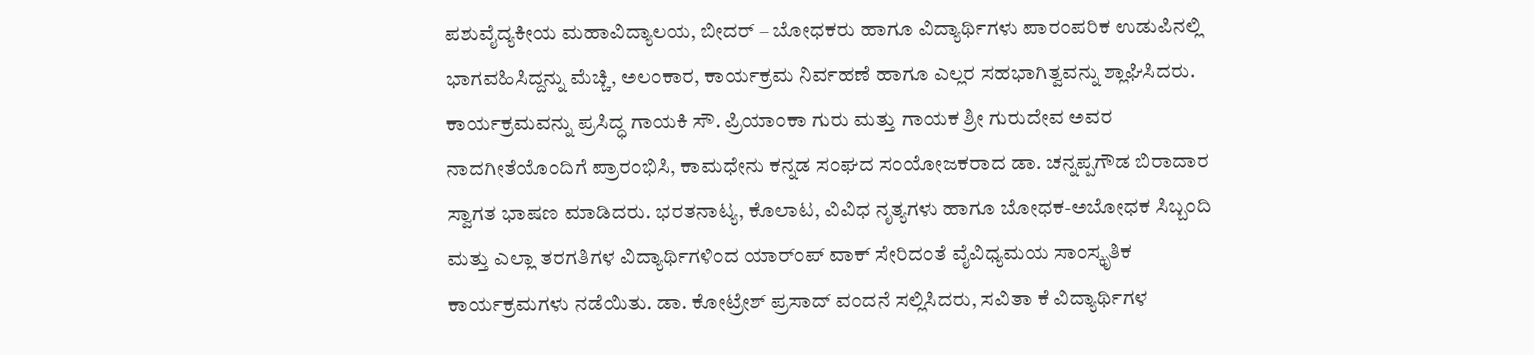ಪಶುವೈದ್ಯಕೀಯ ಮಹಾವಿದ್ಯಾಲಯ, ಬೀದರ್ – ಬೋಧಕರು ಹಾಗೂ ವಿದ್ಯಾರ್ಥಿಗಳು ಪಾರಂಪರಿಕ ಉಡುಪಿನಲ್ಲಿ ಭಾಗವಹಿಸಿದ್ದನ್ನು ಮೆಚ್ಚಿ, ಅಲಂಕಾರ, ಕಾರ್ಯಕ್ರಮ ನಿರ್ವಹಣೆ ಹಾಗೂ ಎಲ್ಲರ ಸಹಭಾಗಿತ್ವವನ್ನು ಶ್ಲಾಘಿಸಿದರು.
ಕಾರ್ಯಕ್ರಮವನ್ನು ಪ್ರಸಿದ್ಧ ಗಾಯಕಿ ಸೌ. ಪ್ರಿಯಾಂಕಾ ಗುರು ಮತ್ತು ಗಾಯಕ ಶ್ರೀ ಗುರುದೇವ ಅವರ ನಾದಗೀತೆಯೊಂದಿಗೆ ಪ್ರಾರಂಭಿಸಿ, ಕಾಮಧೇನು ಕನ್ನಡ ಸಂಘದ ಸಂಯೋಜಕರಾದ ಡಾ. ಚನ್ನಪ್ಪಗೌಡ ಬಿರಾದಾರ ಸ್ವಾಗತ ಭಾಷಣ ಮಾಡಿದರು. ಭರತನಾಟ್ಯ, ಕೊಲಾಟ, ವಿವಿಧ ನೃತ್ಯಗಳು ಹಾಗೂ ಬೋಧಕ-ಅಬೋಧಕ ಸಿಬ್ಬಂದಿ ಮತ್ತು ಎಲ್ಲಾ ತರಗತಿಗಳ ವಿದ್ಯಾರ್ಥಿಗಳಿಂದ ಯಾರ್ಂಪ್ ವಾಕ್ ಸೇರಿದಂತೆ ವೈವಿಧ್ಯಮಯ ಸಾಂಸ್ಕೃತಿಕ ಕಾರ್ಯಕ್ರಮಗಳು ನಡೆಯಿತು. ಡಾ. ಕೋಟ್ರೇಶ್ ಪ್ರಸಾದ್ ವಂದನೆ ಸಲ್ಲಿಸಿದರು, ಸವಿತಾ ಕೆ ವಿದ್ಯಾರ್ಥಿಗಳ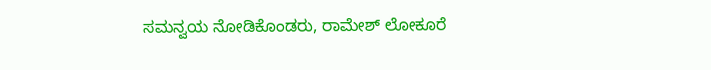ಸಮನ್ವಯ ನೋಡಿಕೊಂಡರು, ರಾಮೇಶ್ ಲೋಕೂರೆ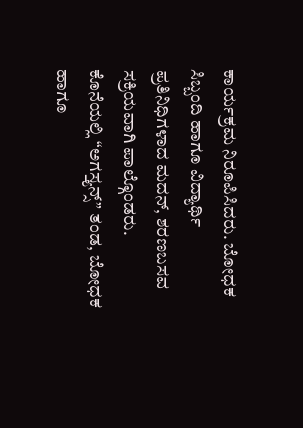ಕಾರ್ಯಕ್ರಮ ನಿರೂಪಿಸಿದರು. ಬೋಧಕ ಸಿಬ್ಬಂದಿ ಹಾಗೂ ವಿದ್ಯಾರ್ಥಿ ಪ್ರತಿನಿಧಿಗಳಾದ ಮದನ್, ಶರಣಬಸವ ಸಕ್ರಿಯವಾಗಿ ಪಾಲ್ಗೊಂಡರು.
ಕೊನೆಯಲ್ಲಿ “ಅಗಸ್ತ್ಯನ್ಸ್” ತಂಡ, ಬೋಧಕ ಹಾಗೂ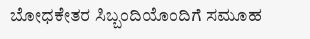ಬೋಧಕೇತರ ಸಿಬ್ಬಂದಿಯೊಂದಿಗೆ ಸಮೂಹ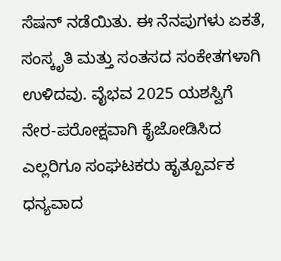ಸೆಷನ್ ನಡೆಯಿತು. ಈ ನೆನಪುಗಳು ಏಕತೆ, ಸಂಸ್ಕೃತಿ ಮತ್ತು ಸಂತಸದ ಸಂಕೇತಗಳಾಗಿ ಉಳಿದವು. ವೈಭವ 2025 ಯಶಸ್ವಿಗೆ ನೇರ-ಪರೋಕ್ಷವಾಗಿ ಕೈಜೋಡಿಸಿದ ಎಲ್ಲರಿಗೂ ಸಂಘಟಕರು ಹೃತ್ಪೂರ್ವಕ ಧನ್ಯವಾದ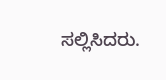ಸಲ್ಲಿಸಿದರು.